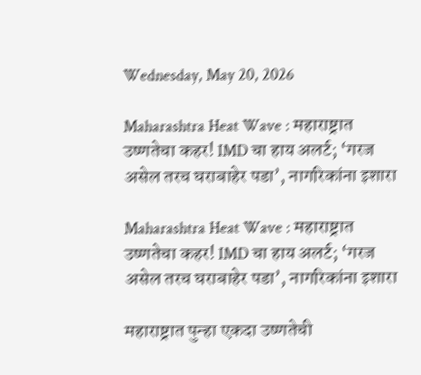Wednesday, May 20, 2026

Maharashtra Heat Wave : महाराष्ट्रात उष्णतेचा कहर! IMD चा हाय अलर्ट; ‘गरज असेल तरच घराबाहेर पडा’, नागरिकांना इशारा

Maharashtra Heat Wave : महाराष्ट्रात उष्णतेचा कहर! IMD चा हाय अलर्ट; ‘गरज असेल तरच घराबाहेर पडा’, नागरिकांना इशारा

महाराष्ट्रात पुन्हा एकदा उष्णतेची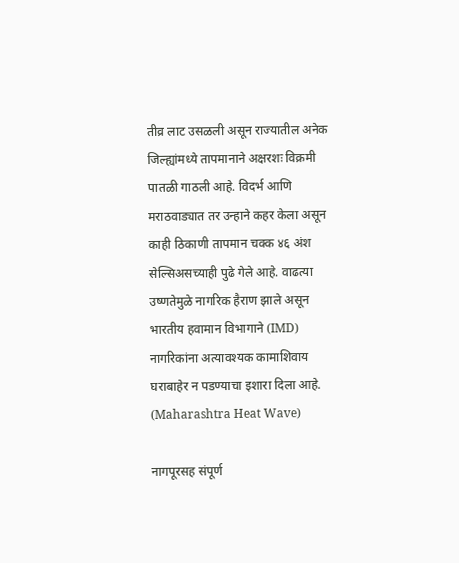तीव्र लाट उसळली असून राज्यातील अनेक जिल्ह्यांमध्ये तापमानाने अक्षरशः विक्रमी पातळी गाठली आहे. विदर्भ आणि मराठवाड्यात तर उन्हाने कहर केला असून काही ठिकाणी तापमान चक्क ४६ अंश सेल्सिअसच्याही पुढे गेले आहे. वाढत्या उष्णतेमुळे नागरिक हैराण झाले असून भारतीय हवामान विभागाने (IMD) नागरिकांना अत्यावश्यक कामाशिवाय घराबाहेर न पडण्याचा इशारा दिला आहे. (Maharashtra Heat Wave)

नागपूरसह संपूर्ण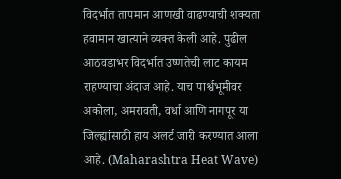विदर्भात तापमान आणखी वाढण्याची शक्यता हवामान खात्याने व्यक्त केली आहे. पुढील आठवडाभर विदर्भात उष्णतेची लाट कायम राहण्याचा अंदाज आहे. याच पार्श्वभूमीवर अकोला, अमरावती, वर्धा आणि नागपूर या जिल्ह्यांसाठी हाय अलर्ट जारी करण्यात आला आहे. (Maharashtra Heat Wave)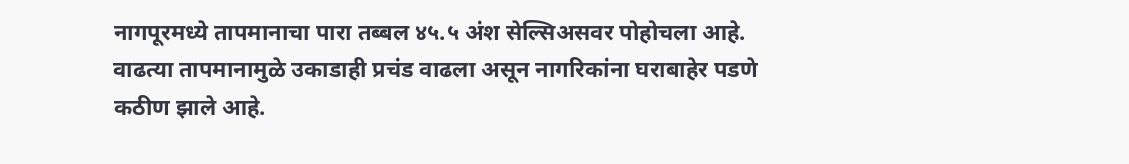नागपूरमध्ये तापमानाचा पारा तब्बल ४५.५ अंश सेल्सिअसवर पोहोचला आहे. वाढत्या तापमानामुळे उकाडाही प्रचंड वाढला असून नागरिकांना घराबाहेर पडणे कठीण झाले आहे.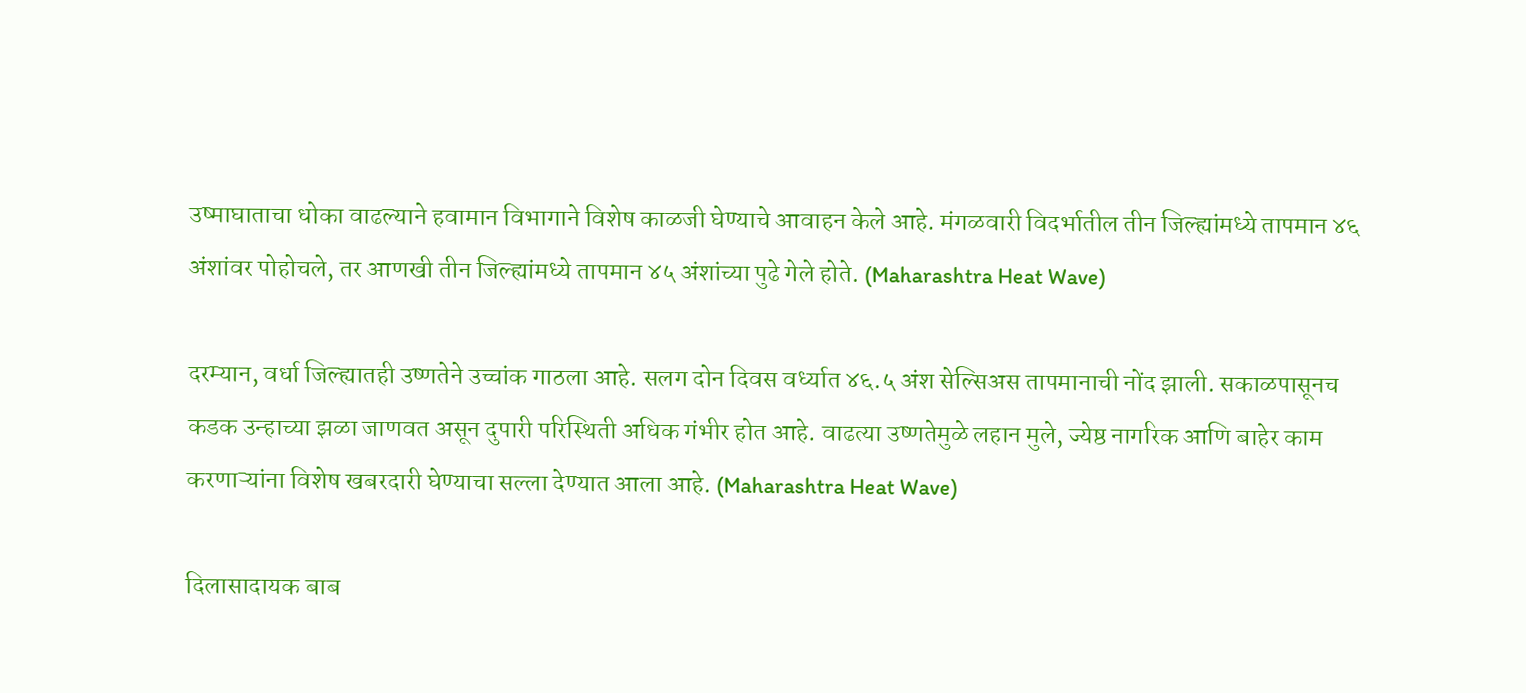उष्माघाताचा धोका वाढल्याने हवामान विभागाने विशेष काळजी घेण्याचे आवाहन केले आहे. मंगळवारी विदर्भातील तीन जिल्ह्यांमध्ये तापमान ४६ अंशांवर पोहोचले, तर आणखी तीन जिल्ह्यांमध्ये तापमान ४५ अंशांच्या पुढे गेले होते. (Maharashtra Heat Wave)

दरम्यान, वर्धा जिल्ह्यातही उष्णतेने उच्चांक गाठला आहे. सलग दोन दिवस वर्ध्यात ४६.५ अंश सेल्सिअस तापमानाची नोंद झाली. सकाळपासूनच कडक उन्हाच्या झळा जाणवत असून दुपारी परिस्थिती अधिक गंभीर होत आहे. वाढत्या उष्णतेमुळे लहान मुले, ज्येष्ठ नागरिक आणि बाहेर काम करणाऱ्यांना विशेष खबरदारी घेण्याचा सल्ला देण्यात आला आहे. (Maharashtra Heat Wave)

दिलासादायक बाब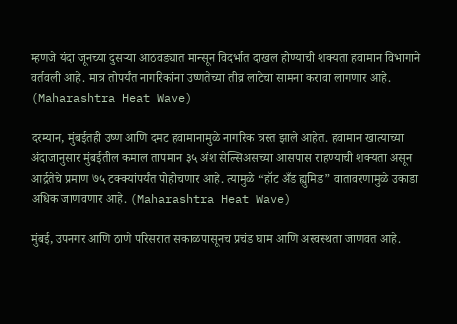म्हणजे यंदा जूनच्या दुसऱ्या आठवड्यात मान्सून विदर्भात दाखल होण्याची शक्यता हवामान विभागाने वर्तवली आहे. मात्र तोपर्यंत नागरिकांना उष्णतेच्या तीव्र लाटेचा सामना करावा लागणार आहे. (Maharashtra Heat Wave)

दरम्यान, मुंबईतही उष्ण आणि दमट हवामानामुळे नागरिक त्रस्त झाले आहेत. हवामान खात्याच्या अंदाजानुसार मुंबईतील कमाल तापमान ३५ अंश सेल्सिअसच्या आसपास राहण्याची शक्यता असून आर्द्रतेचे प्रमाण ७५ टक्क्यांपर्यंत पोहोचणार आहे. त्यामुळे “हॉट अँड ह्युमिड” वातावरणामुळे उकाडा अधिक जाणवणार आहे. (Maharashtra Heat Wave)

मुंबई, उपनगर आणि ठाणे परिसरात सकाळपासूनच प्रचंड घाम आणि अस्वस्थता जाणवत आहे.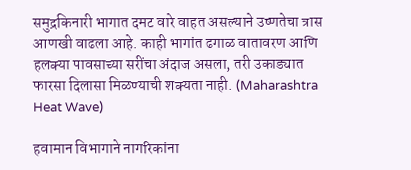समुद्रकिनारी भागात दमट वारे वाहत असल्याने उष्णतेचा त्रास आणखी वाढला आहे. काही भागांत ढगाळ वातावरण आणि हलक्या पावसाच्या सरींचा अंदाज असला, तरी उकाड्यात फारसा दिलासा मिळण्याची शक्यता नाही. (Maharashtra Heat Wave)

हवामान विभागाने नागरिकांना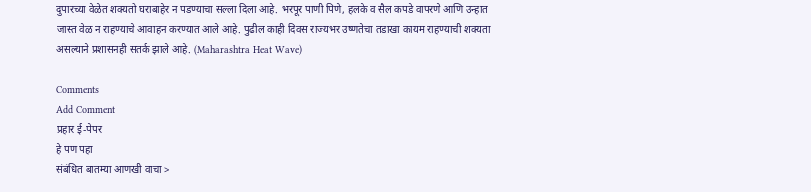दुपारच्या वेळेत शक्यतो घराबाहेर न पडण्याचा सल्ला दिला आहे. भरपूर पाणी पिणे, हलके व सैल कपडे वापरणे आणि उन्हात जास्त वेळ न राहण्याचे आवाहन करण्यात आले आहे. पुढील काही दिवस राज्यभर उष्णतेचा तडाखा कायम राहण्याची शक्यता असल्याने प्रशासनही सतर्क झाले आहे. (Maharashtra Heat Wave)

Comments
Add Comment
प्रहार ई-पेपर
हे पण पहा
संबंधित बातम्या आणखी वाचा >